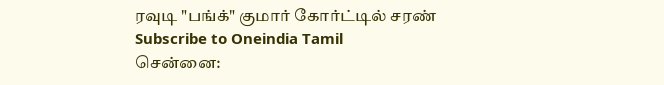ரவுடி "பங்க்" குமார் கோர்ட்டில் சரண்
Subscribe to Oneindia Tamil
சென்னை: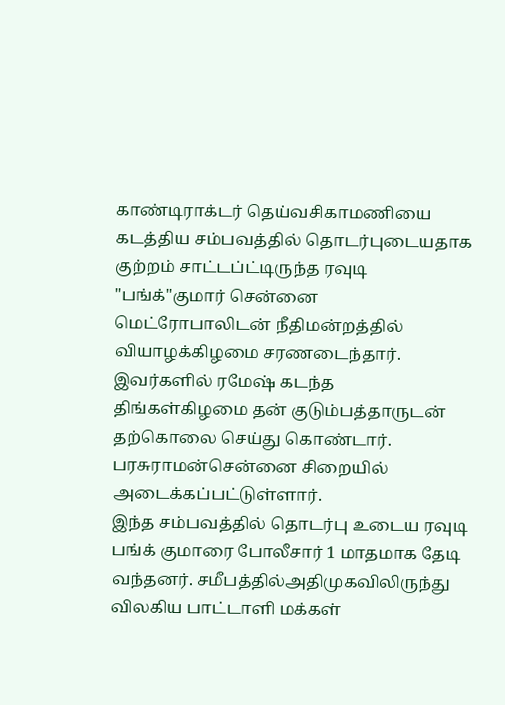காண்டிராக்டர் தெய்வசிகாமணியை கடத்திய சம்பவத்தில் தொடர்புடையதாக குற்றம் சாட்டப்ட்டிருந்த ரவுடி "பங்க்"குமார் சென்னை மெட்ரோபாலிடன் நீதிமன்றத்தில் வியாழக்கிழமை சரணடைந்தார்.
இவர்களில் ரமேஷ் கடந்த திங்கள்கிழமை தன் குடும்பத்தாருடன் தற்கொலை செய்து கொண்டார். பரசுராமன்சென்னை சிறையில் அடைக்கப்பட்டுள்ளார்.
இந்த சம்பவத்தில் தொடர்பு உடைய ரவுடி பங்க் குமாரை போலீசார் 1 மாதமாக தேடி வந்தனர். சமீபத்தில்அதிமுகவிலிருந்து விலகிய பாட்டாளி மக்கள்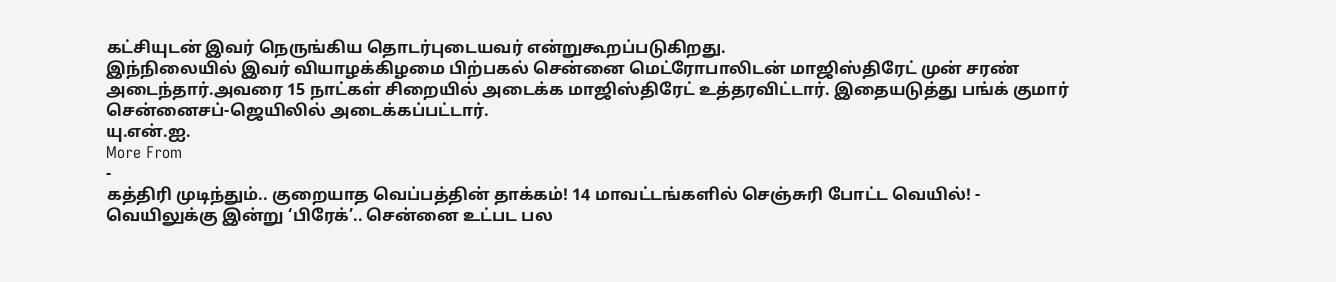கட்சியுடன் இவர் நெருங்கிய தொடர்புடையவர் என்றுகூறப்படுகிறது.
இந்நிலையில் இவர் வியாழக்கிழமை பிற்பகல் சென்னை மெட்ரோபாலிடன் மாஜிஸ்திரேட் முன் சரண் அடைந்தார்.அவரை 15 நாட்கள் சிறையில் அடைக்க மாஜிஸ்திரேட் உத்தரவிட்டார். இதையடுத்து பங்க் குமார் சென்னைசப்-ஜெயிலில் அடைக்கப்பட்டார்.
யு.என்.ஐ.
More From
-
கத்திரி முடிந்தும்.. குறையாத வெப்பத்தின் தாக்கம்! 14 மாவட்டங்களில் செஞ்சுரி போட்ட வெயில்! -
வெயிலுக்கு இன்று ‘பிரேக்’.. சென்னை உட்பட பல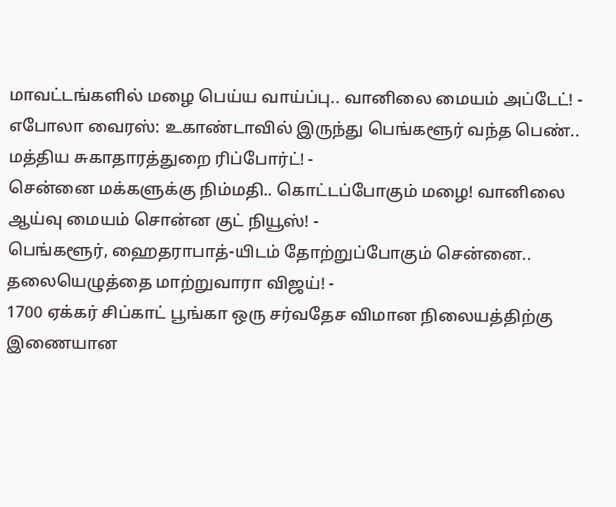மாவட்டங்களில் மழை பெய்ய வாய்ப்பு.. வானிலை மையம் அப்டேட்! -
எபோலா வைரஸ்: உகாண்டாவில் இருந்து பெங்களூர் வந்த பெண்.. மத்திய சுகாதாரத்துறை ரிப்போர்ட்! -
சென்னை மக்களுக்கு நிம்மதி.. கொட்டப்போகும் மழை! வானிலை ஆய்வு மையம் சொன்ன குட் நியூஸ்! -
பெங்களூர், ஹைதராபாத்-யிடம் தோற்றுப்போகும் சென்னை.. தலையெழுத்தை மாற்றுவாரா விஜய்! -
1700 ஏக்கர் சிப்காட் பூங்கா ஒரு சர்வதேச விமான நிலையத்திற்கு இணையான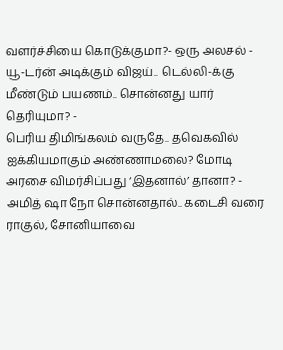வளர்ச்சியை கொடுக்குமா?- ஒரு அலசல் -
யூ-டர்ன் அடிக்கும் விஜய்.. டெல்லி-க்கு மீண்டும் பயணம்.. சொன்னது யார் தெரியுமா? -
பெரிய திமிங்கலம் வருதே.. தவெகவில் ஐக்கியமாகும் அண்ணாமலை? மோடி அரசை விமர்சிப்பது ‘இதனால்’ தானா? -
அமித் ஷா நோ சொன்னதால்.. கடைசி வரை ராகுல், சோனியாவை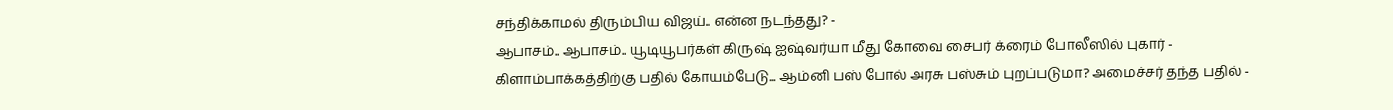சந்திக்காமல் திரும்பிய விஜய்.. என்ன நடந்தது? -
ஆபாசம்.. ஆபாசம்.. யூடியூபர்கள் கிருஷ் ஐஷ்வர்யா மீது கோவை சைபர் க்ரைம் போலீஸில் புகார் -
கிளாம்பாக்கத்திற்கு பதில் கோயம்பேடு... ஆம்னி பஸ் போல் அரசு பஸ்சும் புறப்படுமா? அமைச்சர் தந்த பதில் -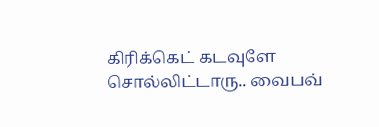கிரிக்கெட் கடவுளே சொல்லிட்டாரு.. வைபவ்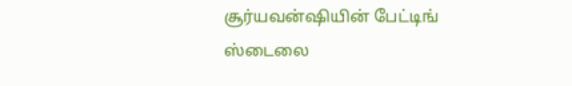சூர்யவன்ஷியின் பேட்டிங் ஸ்டைலை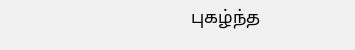புகழ்ந்த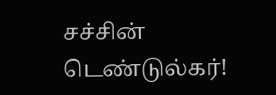சச்சின் டெண்டுல்கர்!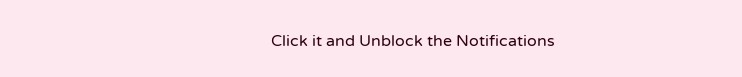Click it and Unblock the Notifications